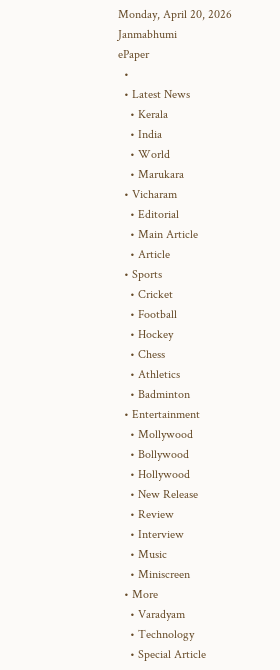Monday, April 20, 2026
Janmabhumi
ePaper
  •
  • Latest News
    • Kerala
    • India
    • World
    • Marukara
  • Vicharam
    • Editorial
    • Main Article
    • Article
  • Sports
    • Cricket
    • Football
    • Hockey
    • Chess
    • Athletics
    • Badminton
  • Entertainment
    • Mollywood
    • Bollywood
    • Hollywood
    • New Release
    • Review
    • Interview
    • Music
    • Miniscreen
  • More
    • Varadyam
    • Technology
    • Special Article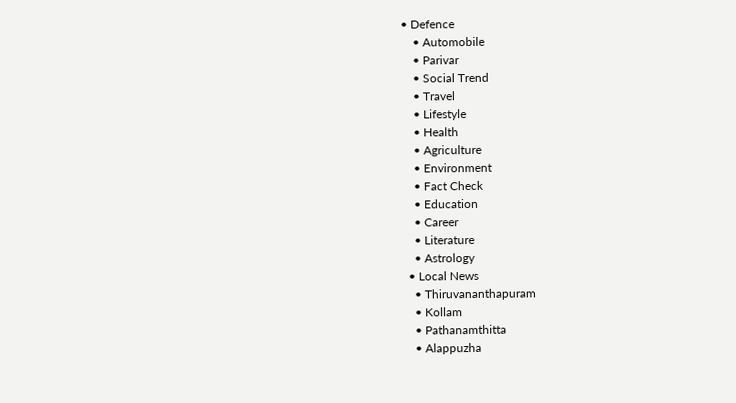• Defence
    • Automobile
    • Parivar
    • Social Trend
    • Travel
    • Lifestyle
    • Health
    • Agriculture
    • Environment
    • Fact Check
    • Education
    • Career
    • Literature
    • Astrology
  • Local News
    • Thiruvananthapuram
    • Kollam
    • Pathanamthitta
    • Alappuzha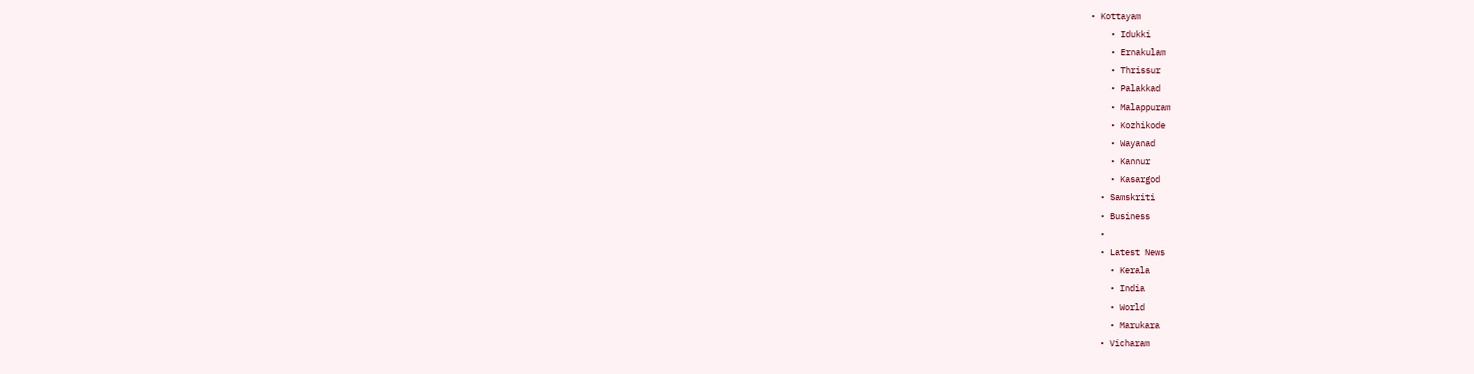• Kottayam
    • Idukki
    • Ernakulam
    • Thrissur
    • Palakkad
    • Malappuram
    • Kozhikode
    • Wayanad
    • Kannur
    • Kasargod
  • Samskriti
  • Business
  •
  • Latest News
    • Kerala
    • India
    • World
    • Marukara
  • Vicharam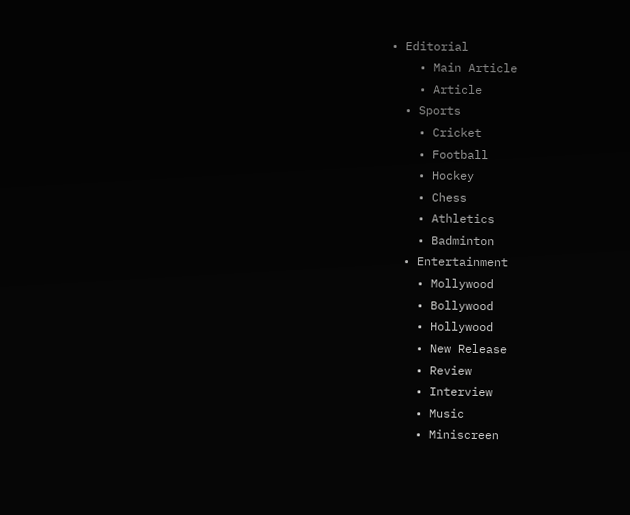• Editorial
    • Main Article
    • Article
  • Sports
    • Cricket
    • Football
    • Hockey
    • Chess
    • Athletics
    • Badminton
  • Entertainment
    • Mollywood
    • Bollywood
    • Hollywood
    • New Release
    • Review
    • Interview
    • Music
    • Miniscreen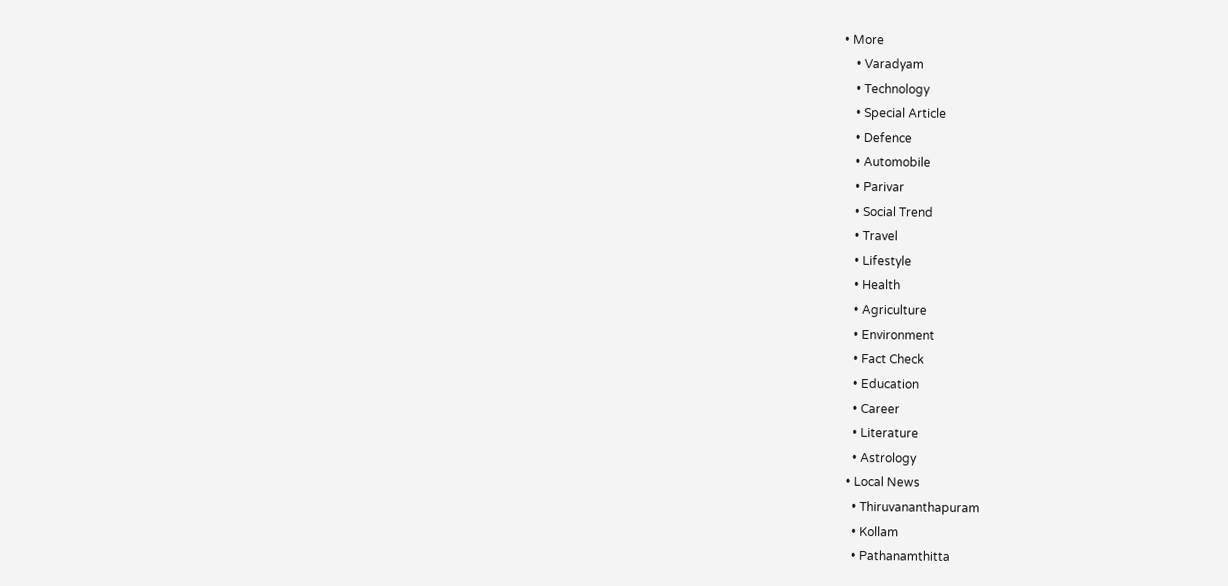• More
    • Varadyam
    • Technology
    • Special Article
    • Defence
    • Automobile
    • Parivar
    • Social Trend
    • Travel
    • Lifestyle
    • Health
    • Agriculture
    • Environment
    • Fact Check
    • Education
    • Career
    • Literature
    • Astrology
  • Local News
    • Thiruvananthapuram
    • Kollam
    • Pathanamthitta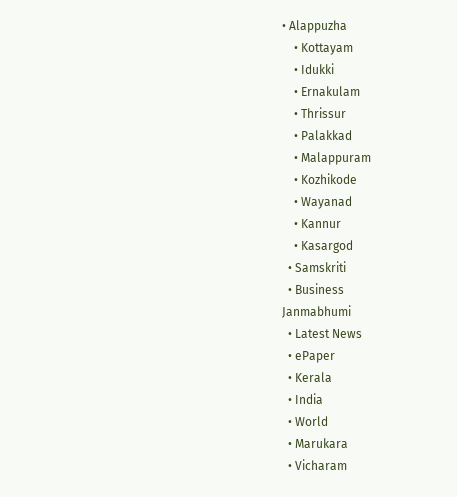• Alappuzha
    • Kottayam
    • Idukki
    • Ernakulam
    • Thrissur
    • Palakkad
    • Malappuram
    • Kozhikode
    • Wayanad
    • Kannur
    • Kasargod
  • Samskriti
  • Business
Janmabhumi
  • Latest News
  • ePaper
  • Kerala
  • India
  • World
  • Marukara
  • Vicharam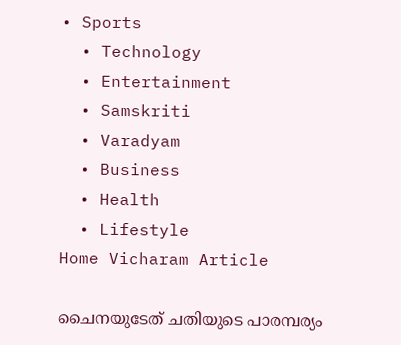• Sports
  • Technology
  • Entertainment
  • Samskriti
  • Varadyam
  • Business
  • Health
  • Lifestyle
Home Vicharam Article

ചൈനയുടേത് ചതിയുടെ പാരമ്പര്യം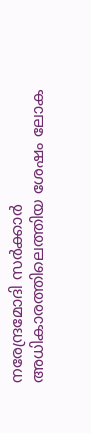നരേന്ദ്രമോദി സര്‍ക്കാര്‍ അധികാരത്തിലെത്തിയ ശേഷം ലോക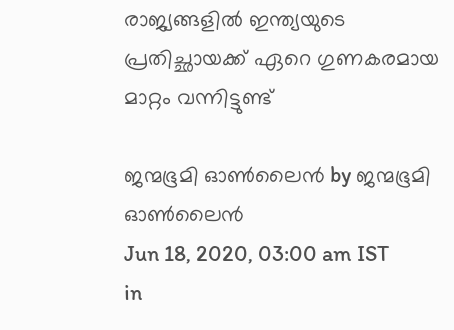രാജ്യങ്ങളില്‍ ഇന്ത്യയുടെ പ്രതിച്ഛായക്ക് ഏറെ ഗുണകരമായ മാറ്റം വന്നിട്ടുണ്ട്

ജന്മഭൂമി ഓണ്‍ലൈന്‍ by ജന്മഭൂമി ഓണ്‍ലൈന്‍
Jun 18, 2020, 03:00 am IST
in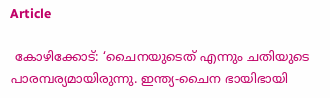Article

 കോഴിക്കോട്: ‘ചൈനയുടെത് എന്നും ചതിയുടെ പാരമ്പര്യമായിരുന്നു. ഇന്ത്യ-ചൈന ഭായിഭായി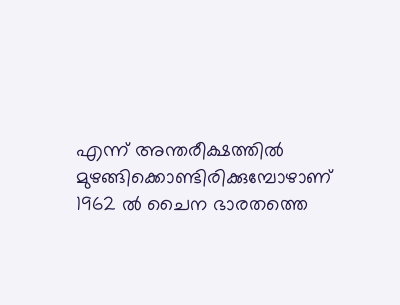എന്ന് അന്തരീക്ഷത്തില്‍ മുഴങ്ങിക്കൊണ്ടിരിക്കുമ്പോഴാണ് 1962 ല്‍ ചൈന ഭാരതത്തെ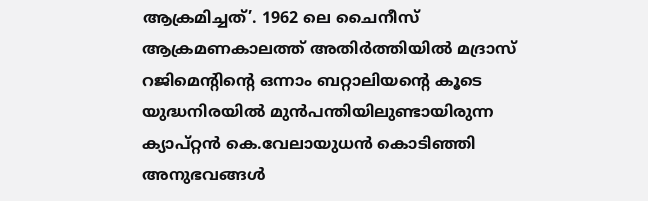ആക്രമിച്ചത്’. 1962 ലെ ചൈനീസ് ആക്രമണകാലത്ത് അതിര്‍ത്തിയില്‍ മദ്രാസ് റജിമെന്റിന്റെ ഒന്നാം ബറ്റാലിയന്റെ കൂടെ യുദ്ധനിരയില്‍ മുന്‍പന്തിയിലുണ്ടായിരുന്ന ക്യാപ്റ്റന്‍ കെ.വേലായുധന്‍ കൊടിഞ്ഞി അനുഭവങ്ങള്‍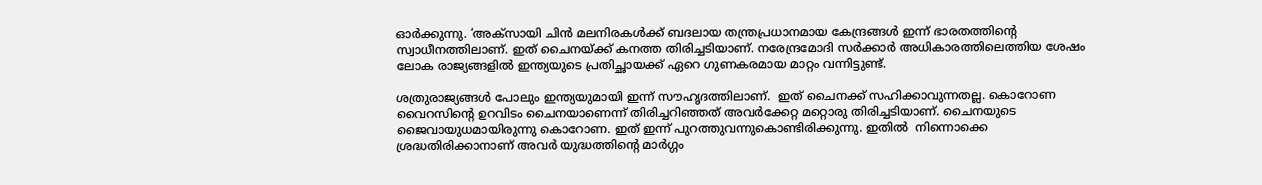ഓര്‍ക്കുന്നു. ‘അക്‌സായി ചിന്‍ മലനിരകള്‍ക്ക് ബദലായ തന്ത്രപ്രധാനമായ കേന്ദ്രങ്ങള്‍ ഇന്ന് ഭാരതത്തിന്റെ സ്വാധീനത്തിലാണ്. ഇത് ചൈനയ്‌ക്ക് കനത്ത തിരിച്ചടിയാണ്. നരേന്ദ്രമോദി സര്‍ക്കാര്‍ അധികാരത്തിലെത്തിയ ശേഷം ലോക രാജ്യങ്ങളില്‍ ഇന്ത്യയുടെ പ്രതിച്ഛായക്ക് ഏറെ ഗുണകരമായ മാറ്റം വന്നിട്ടുണ്ട്.

ശത്രുരാജ്യങ്ങള്‍ പോലും ഇന്ത്യയുമായി ഇന്ന് സൗഹൃദത്തിലാണ്.  ഇത് ചൈനക്ക് സഹിക്കാവുന്നതല്ല. കൊറോണ വൈറസിന്റെ ഉറവിടം ചൈനയാണെന്ന് തിരിച്ചറിഞ്ഞത് അവര്‍ക്കേറ്റ മറ്റൊരു തിരിച്ചടിയാണ്. ചൈനയുടെ ജൈവായുധമായിരുന്നു കൊറോണ. ഇത് ഇന്ന് പുറത്തുവന്നുകൊണ്ടിരിക്കുന്നു. ഇതില്‍  നിന്നൊക്കെ ശ്രദ്ധതിരിക്കാനാണ് അവര്‍ യുദ്ധത്തിന്റെ മാര്‍ഗ്ഗം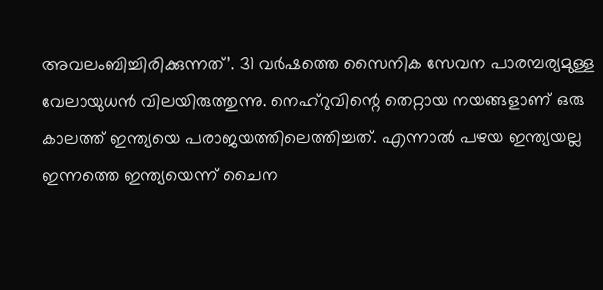അവലംബിച്ചിരിക്കുന്നത്’. 31 വര്‍ഷത്തെ സൈനിക സേവന പാരമ്പര്യമുള്ള വേലായുധന്‍ വിലയിരുത്തുന്നു. നെഹ്‌റുവിന്റെ തെറ്റായ നയങ്ങളാണ് ഒരു കാലത്ത് ഇന്ത്യയെ പരാജയത്തിലെത്തിച്ചത്. എന്നാല്‍ പഴയ ഇന്ത്യയല്ല ഇന്നത്തെ ഇന്ത്യയെന്ന് ചൈന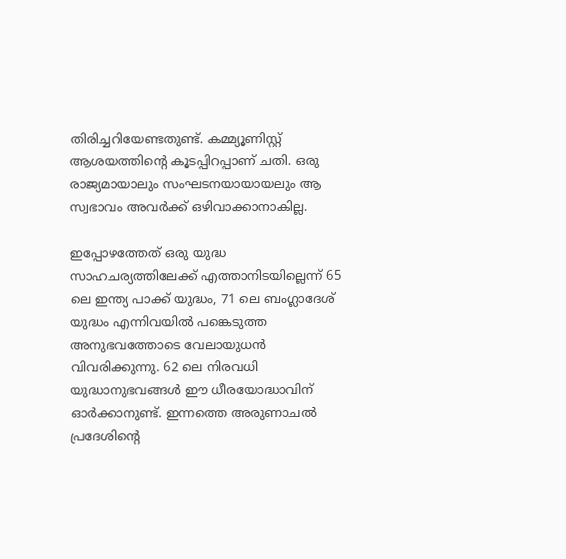തിരിച്ചറിയേണ്ടതുണ്ട്. കമ്മ്യൂണിസ്റ്റ് ആശയത്തിന്റെ കൂടപ്പിറപ്പാണ് ചതി. ഒരു രാജ്യമായാലും സംഘടനയായായലും ആ സ്വഭാവം അവര്‍ക്ക് ഒഴിവാക്കാനാകില്ല.

ഇപ്പോഴത്തേത് ഒരു യുദ്ധ സാഹചര്യത്തിലേക്ക് എത്താനിടയില്ലെന്ന് 65 ലെ ഇന്ത്യ പാക്ക് യുദ്ധം, 71 ലെ ബംഗ്ലാദേശ് യുദ്ധം എന്നിവയില്‍ പങ്കെടുത്ത അനുഭവത്തോടെ വേലായുധന്‍ വിവരിക്കുന്നു. 62 ലെ നിരവധി യുദ്ധാനുഭവങ്ങള്‍ ഈ ധീരയോദ്ധാവിന് ഓര്‍ക്കാനുണ്ട്. ഇന്നത്തെ അരുണാചല്‍ പ്രദേശിന്റെ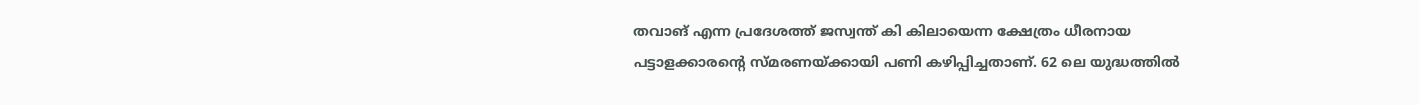തവാങ് എന്ന പ്രദേശത്ത് ജസ്വന്ത് കി കിലായെന്ന ക്ഷേത്രം ധീരനായ പട്ടാളക്കാരന്റെ സ്മരണയ്‌ക്കായി പണി കഴിപ്പിച്ചതാണ്. 62 ലെ യുദ്ധത്തില്‍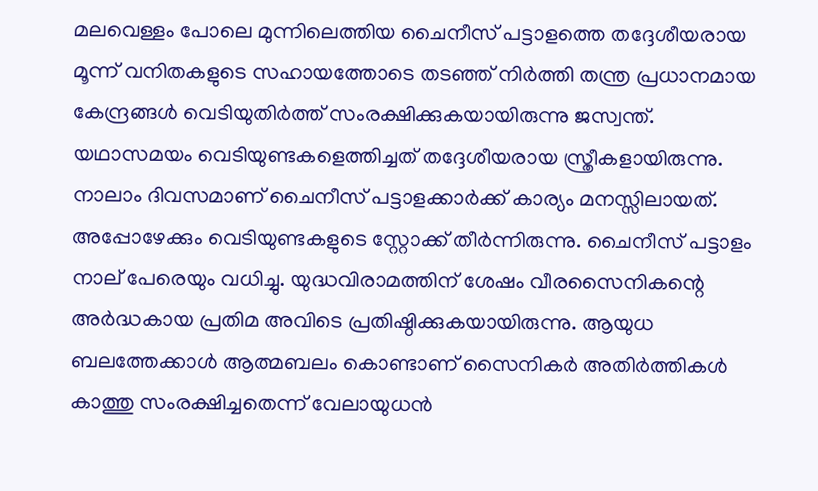മലവെള്ളം പോലെ മുന്നിലെത്തിയ ചൈനീസ് പട്ടാളത്തെ തദ്ദേശീയരായ മൂന്ന് വനിതകളുടെ സഹായത്തോടെ തടഞ്ഞ് നിര്‍ത്തി തന്ത്ര പ്രധാനമായ കേന്ദ്രങ്ങള്‍ വെടിയുതിര്‍ത്ത് സംരക്ഷിക്കുകയായിരുന്നു ജസ്വന്ത്. യഥാസമയം വെടിയുണ്ടകളെത്തിച്ചത് തദ്ദേശീയരായ സ്ത്രീകളായിരുന്നു. നാലാം ദിവസമാണ് ചൈനീസ് പട്ടാളക്കാര്‍ക്ക് കാര്യം മനസ്സിലായത്. അപ്പോഴേക്കും വെടിയുണ്ടകളുടെ സ്റ്റോക്ക് തീര്‍ന്നിരുന്നു. ചൈനീസ് പട്ടാളം നാല് പേരെയും വധിച്ചു. യുദ്ധവിരാമത്തിന് ശേഷം വീരസൈനികന്റെ അര്‍ദ്ധകായ പ്രതിമ അവിടെ പ്രതിഷ്ഠിക്കുകയായിരുന്നു. ആയുധ ബലത്തേക്കാള്‍ ആത്മബലം കൊണ്ടാണ് സൈനികര്‍ അതിര്‍ത്തികള്‍ കാത്തു സംരക്ഷിച്ചതെന്ന് വേലായുധന്‍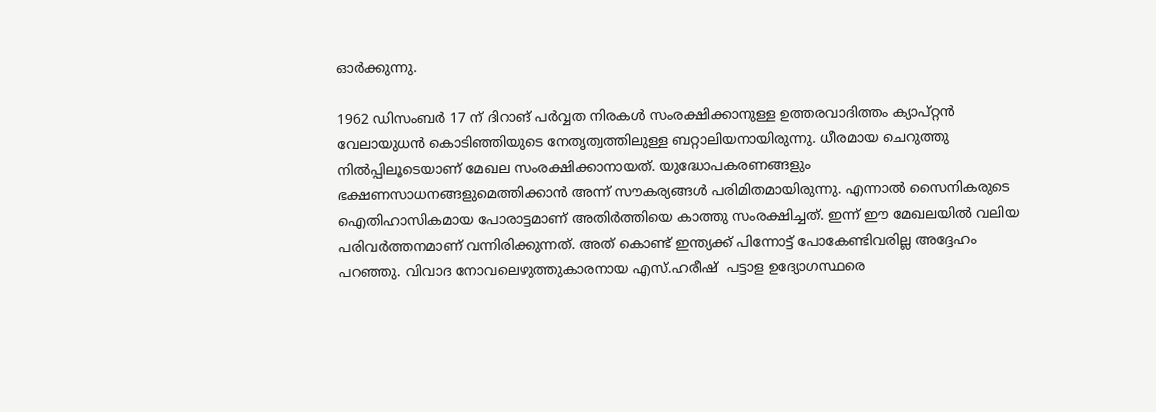ഓര്‍ക്കുന്നു.

1962 ഡിസംബര്‍ 17 ന് ദിറാങ് പര്‍വ്വത നിരകള്‍ സംരക്ഷിക്കാനുള്ള ഉത്തരവാദിത്തം ക്യാപ്റ്റന്‍ വേലായുധന്‍ കൊടിഞ്ഞിയുടെ നേതൃത്വത്തിലുള്ള ബറ്റാലിയനായിരുന്നു. ധീരമായ ചെറുത്തു നില്‍പ്പിലൂടെയാണ് മേഖല സംരക്ഷിക്കാനായത്. യുദ്ധോപകരണങ്ങളും ഭക്ഷണസാധനങ്ങളുമെത്തിക്കാന്‍ അന്ന് സൗകര്യങ്ങള്‍ പരിമിതമായിരുന്നു. എന്നാല്‍ സൈനികരുടെ ഐതിഹാസികമായ പോരാട്ടമാണ് അതിര്‍ത്തിയെ കാത്തു സംരക്ഷിച്ചത്. ഇന്ന് ഈ മേഖലയില്‍ വലിയ പരിവര്‍ത്തനമാണ് വന്നിരിക്കുന്നത്. അത് കൊണ്ട് ഇന്ത്യക്ക് പിന്നോട്ട് പോകേണ്ടിവരില്ല അദ്ദേഹം പറഞ്ഞു. വിവാദ നോവലെഴുത്തുകാരനായ എസ്.ഹരീഷ്  പട്ടാള ഉദ്യോഗസ്ഥരെ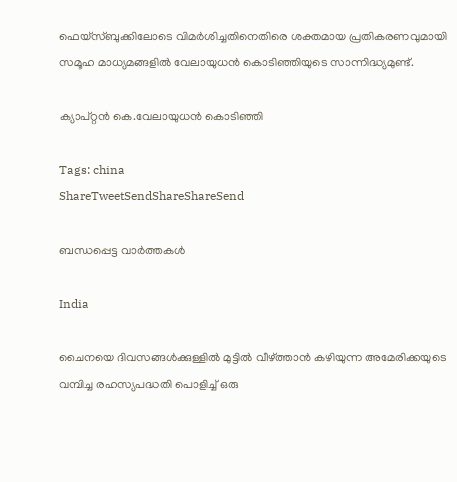ഫെയ്‌സ്ബുക്കിലോടെ വിമര്‍ശിച്ചതിനെതിരെ ശക്തമായ പ്രതികരണവുമായി സമൂഹ മാധ്യമങ്ങളില്‍ വേലായുധന്‍ കൊടിഞ്ഞിയുടെ സാന്നിദ്ധ്യമുണ്ട്.

ക്യാപ്റ്റന്‍ കെ.വേലായുധന്‍ കൊടിഞ്ഞി

Tags: china
ShareTweetSendShareShareSend

ബന്ധപ്പെട്ട വാര്‍ത്തകള്‍

India

ചൈനയെ ദിവസങ്ങള്‍ക്കുള്ളില്‍ മുട്ടില്‍ വീഴ്‌ത്താന്‍ കഴിയുന്ന അമേരിക്കയുടെ വമ്പിച്ച രഹസ്യപദ്ധതി പൊളിച്ച് ഒരു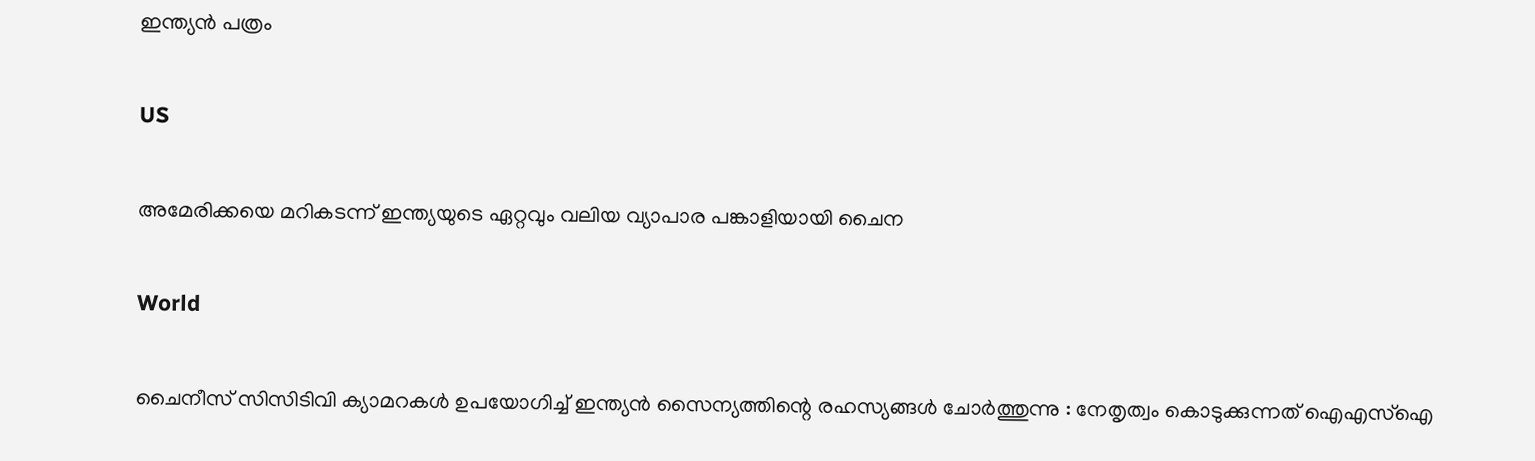ഇന്ത്യന്‍ പത്രം

US

അമേരിക്കയെ മറികടന്ന് ഇന്ത്യയുടെ ഏറ്റവും വലിയ വ്യാപാര പങ്കാളിയായി ചൈന

World

ചൈനീസ് സിസിടിവി ക്യാമറകൾ ഉപയോഗിച്ച് ഇന്ത്യൻ സൈന്യത്തിന്റെ രഹസ്യങ്ങൾ ചോർത്തുന്നു : നേതൃത്വം കൊടുക്കുന്നത് ഐഎസ്ഐ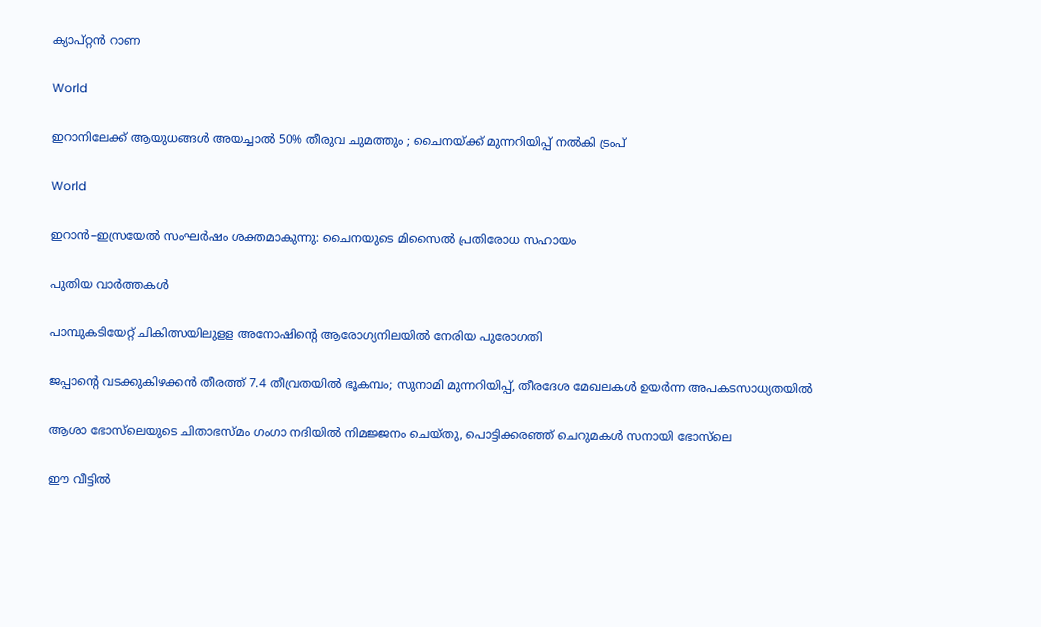ക്യാപ്റ്റൻ റാണ

World

ഇറാനിലേക്ക് ആയുധങ്ങൾ അയച്ചാൽ 50% തീരുവ ചുമത്തും ; ചൈനയ്‌ക്ക് മുന്നറിയിപ്പ് നൽകി ട്രംപ്

World

ഇറാൻ–ഇസ്രയേൽ സംഘർഷം ശക്തമാകുന്നു: ചൈനയുടെ മിസൈൽ പ്രതിരോധ സഹായം

പുതിയ വാര്‍ത്തകള്‍

പാമ്പുകടിയേറ്റ് ചികിത്സയിലുളള അനോഷിന്റെ ആരോഗ്യനിലയില്‍ നേരിയ പുരോഗതി

ജപ്പാന്റെ വടക്കുകിഴക്കൻ തീരത്ത് 7.4 തീവ്രതയിൽ ഭൂകമ്പം; സുനാമി മുന്നറിയിപ്പ്, തീരദേശ മേഖലകൾ ഉയർന്ന അപകടസാധ്യതയിൽ

ആശാ ഭോസ്‌ലെയുടെ ചിതാഭസ്മം ഗംഗാ നദിയിൽ നിമജ്ജനം ചെയ്തു, പൊട്ടിക്കരഞ്ഞ് ചെറുമകൾ സനായി ഭോസ്‌ലെ

ഈ വീട്ടില്‍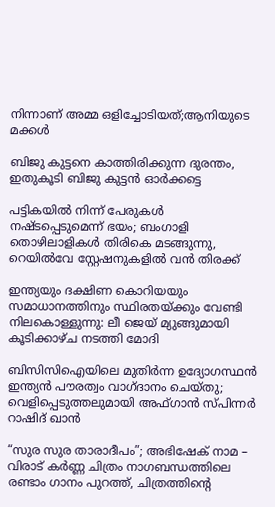നിന്നാണ് അമ്മ ഒളിച്ചോടിയത്;ആനിയുടെ മക്കൾ

ബിജു കുട്ടനെ കാത്തിരിക്കുന്ന ദുരന്തം, ഇതുകൂടി ബിജു കുട്ടൻ ഓർക്കട്ടെ

പട്ടികയിൽ നിന്ന് പേരുകൾ നഷ്ടപ്പെടുമെന്ന് ഭയം; ബംഗാളി തൊഴിലാളികൾ തിരികെ മടങ്ങുന്നു, റെയിൽവേ സ്റ്റേഷനുകളിൽ വൻ തിരക്ക്

ഇന്ത്യയും ദക്ഷിണ കൊറിയയും സമാധാനത്തിനും സ്ഥിരതയ്‌ക്കും വേണ്ടി നിലകൊള്ളുന്നു: ലീ ജെയ് മ്യുങ്ങുമായി കൂടിക്കാഴ്ച നടത്തി മോദി

ബിസിസിഐയിലെ മുതിർന്ന ഉദ്യോഗസ്ഥൻ ഇന്ത്യൻ പൗരത്വം വാഗ്ദാനം ചെയ്തു; വെളിപ്പെടുത്തലുമായി അഫ്ഗാൻ സ്പിന്നർ റാഷിദ് ഖാൻ

“സുര സുര താരാദീപം”; അഭിഷേക് നാമ – വിരാട് കർണ്ണ ചിത്രം നാഗബന്ധത്തിലെ രണ്ടാം ഗാനം പുറത്ത്, ചിത്രത്തിന്റെ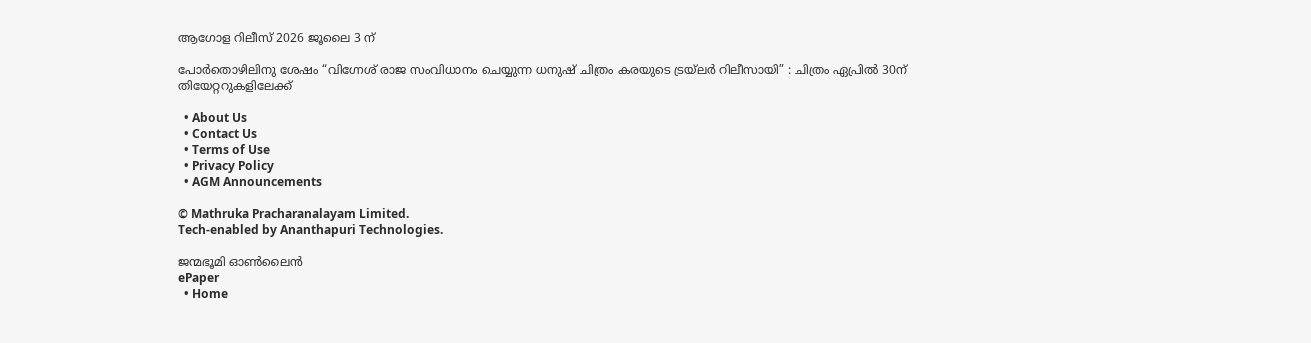ആഗോള റിലീസ് 2026 ജൂലൈ 3 ന്

പോർതൊഴിലിനു ശേഷം “വിഗ്നേശ് രാജ സംവിധാനം ചെയ്യുന്ന ധനുഷ് ചിത്രം കരയുടെ ട്രയ്ലർ റിലീസായി” : ചിത്രം ഏപ്രിൽ 30ന് തിയേറ്ററുകളിലേക്ക്

  • About Us
  • Contact Us
  • Terms of Use
  • Privacy Policy
  • AGM Announcements

© Mathruka Pracharanalayam Limited.
Tech-enabled by Ananthapuri Technologies.

ജന്മഭൂമി ഓണ്‍ലൈന്‍
ePaper
  • Home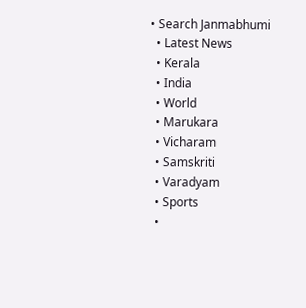• Search Janmabhumi
  • Latest News
  • Kerala
  • India
  • World
  • Marukara
  • Vicharam
  • Samskriti
  • Varadyam
  • Sports
  •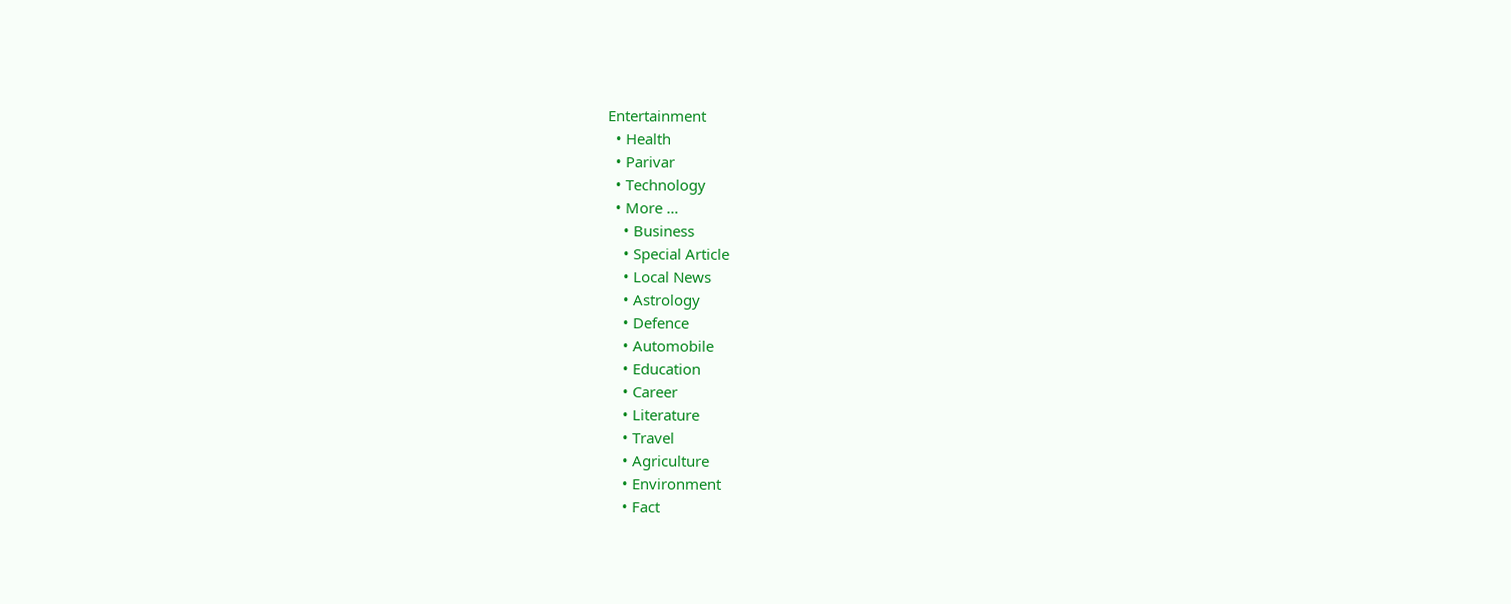Entertainment
  • Health
  • Parivar
  • Technology
  • More …
    • Business
    • Special Article
    • Local News
    • Astrology
    • Defence
    • Automobile
    • Education
    • Career
    • Literature
    • Travel
    • Agriculture
    • Environment
    • Fact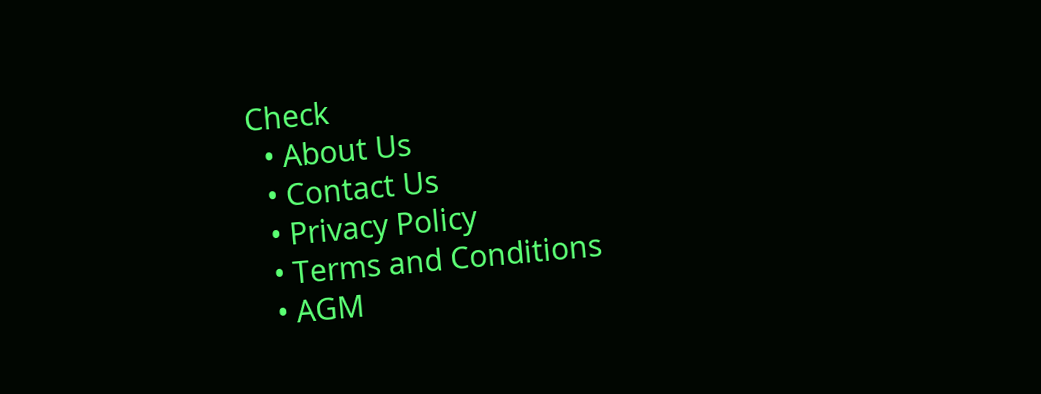Check
  • About Us
  • Contact Us
  • Privacy Policy
  • Terms and Conditions
  • AGM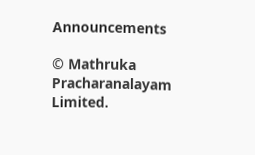Announcements

© Mathruka Pracharanalayam Limited.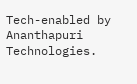Tech-enabled by Ananthapuri Technologies.